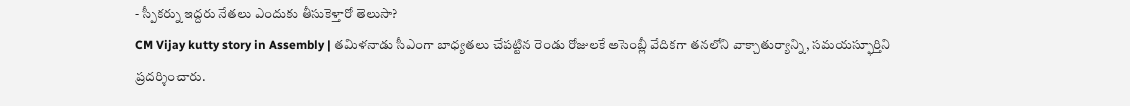- స్పీకర్ను ఇద్దరు నేతలు ఎందుకు తీసుకెళ్తారో తెలుసా?
CM Vijay kutty story in Assembly | తమిళనాడు సీఎంగా బాధ్యతలు చేపట్టిన రెండు రోజులకే అసెంబ్లీ వేదికగా తనలోని వాక్చాతుర్యాన్ని, సమయస్ఫూర్తిని ప్రదర్శించారు.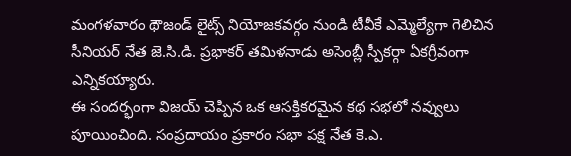మంగళవారం థౌజండ్ లైట్స్ నియోజకవర్గం నుండి టీవీకే ఎమ్మెల్యేగా గెలిచిన సీనియర్ నేత జె.సి.డి. ప్రభాకర్ తమిళనాడు అసెంబ్లీ స్పీకర్గా ఏకగ్రీవంగా ఎన్నికయ్యారు.
ఈ సందర్భంగా విజయ్ చెప్పిన ఒక ఆసక్తికరమైన కథ సభలో నవ్వులు పూయించింది. సంప్రదాయం ప్రకారం సభా పక్ష నేత కె.ఎ.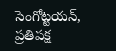సెంగోట్టయన్, ప్రతిపక్ష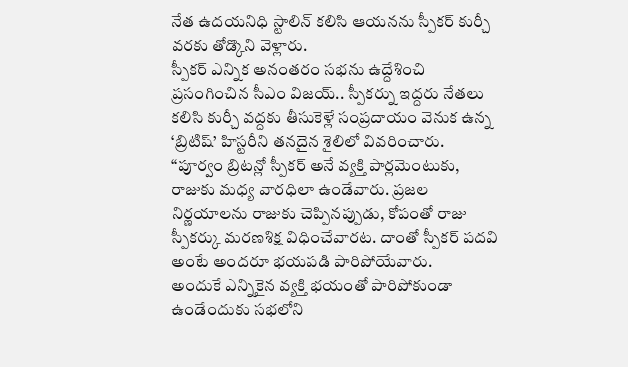నేత ఉదయనిధి స్టాలిన్ కలిసి ఆయనను స్పీకర్ కుర్చీ వరకు తోడ్కొని వెళ్లారు.
స్పీకర్ ఎన్నిక అనంతరం సభను ఉద్దేశించి ప్రసంగించిన సీఎం విజయ్.. స్పీకర్ను ఇద్దరు నేతలు కలిసి కుర్చీ వద్దకు తీసుకెళ్లే సంప్రదాయం వెనుక ఉన్న ‘బ్రిటిష్’ హిస్టరీని తనదైన శైలిలో వివరించారు.
“పూర్వం బ్రిటన్లో స్పీకర్ అనే వ్యక్తి పార్లమెంటుకు, రాజుకు మధ్య వారధిలా ఉండేవారు. ప్రజల నిర్ణయాలను రాజుకు చెప్పినప్పుడు, కోపంతో రాజు స్పీకర్కు మరణశిక్ష విధించేవారట. దాంతో స్పీకర్ పదవి అంటే అందరూ భయపడి పారిపోయేవారు.
అందుకే ఎన్నికైన వ్యక్తి భయంతో పారిపోకుండా ఉండేందుకు సభలోని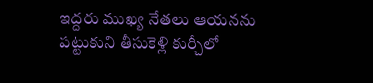ఇద్దరు ముఖ్య నేతలు ఆయనను పట్టుకుని తీసుకెళ్లి కుర్చీలో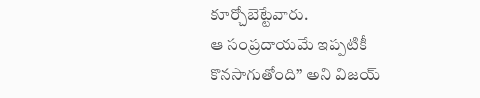కూర్చోబెట్టేవారు.
ఆ సంప్రదాయమే ఇప్పటికీ కొనసాగుతోంది” అని విజయ్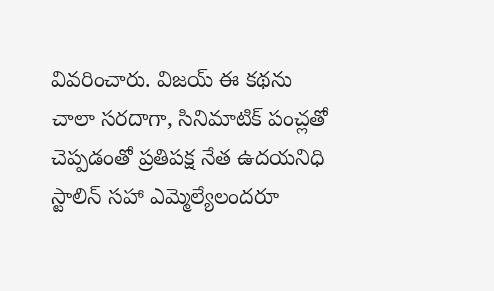వివరించారు. విజయ్ ఈ కథను చాలా సరదాగా, సినిమాటిక్ పంచ్లతో చెప్పడంతో ప్రతిపక్ష నేత ఉదయనిధి స్టాలిన్ సహా ఎమ్మెల్యేలందరూ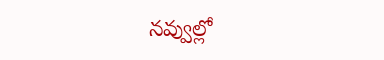నవ్వుల్లో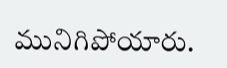మునిగిపోయారు.